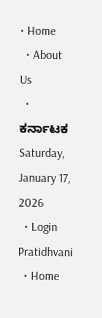• Home
  • About Us
  • ಕರ್ನಾಟಕ
Saturday, January 17, 2026
  • Login
Pratidhvani
  • Home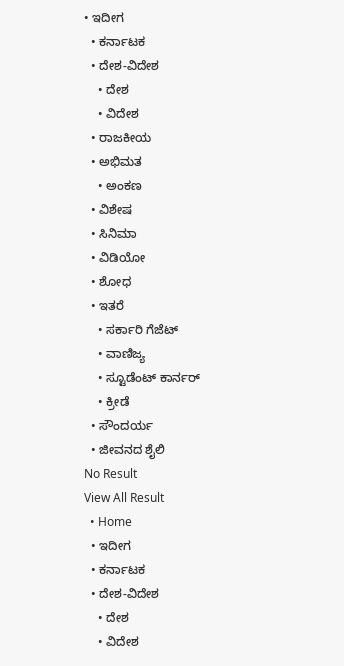• ಇದೀಗ
  • ಕರ್ನಾಟಕ
  • ದೇಶ-ವಿದೇಶ
    • ದೇಶ
    • ವಿದೇಶ
  • ರಾಜಕೀಯ
  • ಅಭಿಮತ
    • ಅಂಕಣ
  • ವಿಶೇಷ
  • ಸಿನಿಮಾ
  • ವಿಡಿಯೋ
  • ಶೋಧ
  • ಇತರೆ
    • ಸರ್ಕಾರಿ ಗೆಜೆಟ್
    • ವಾಣಿಜ್ಯ
    • ಸ್ಟೂಡೆಂಟ್‌ ಕಾರ್ನರ್
    • ಕ್ರೀಡೆ
  • ಸೌಂದರ್ಯ
  • ಜೀವನದ ಶೈಲಿ
No Result
View All Result
  • Home
  • ಇದೀಗ
  • ಕರ್ನಾಟಕ
  • ದೇಶ-ವಿದೇಶ
    • ದೇಶ
    • ವಿದೇಶ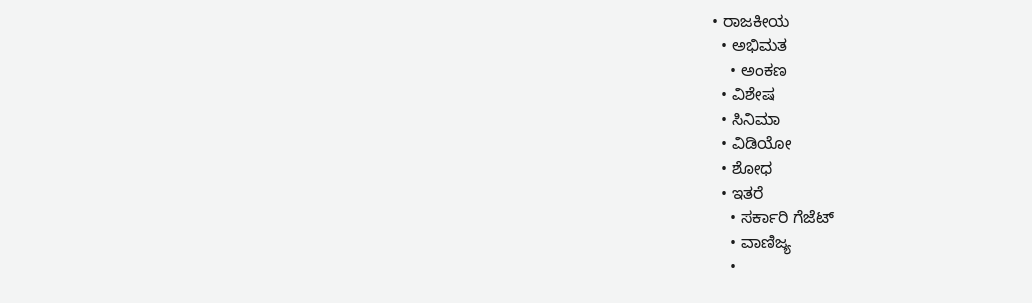• ರಾಜಕೀಯ
  • ಅಭಿಮತ
    • ಅಂಕಣ
  • ವಿಶೇಷ
  • ಸಿನಿಮಾ
  • ವಿಡಿಯೋ
  • ಶೋಧ
  • ಇತರೆ
    • ಸರ್ಕಾರಿ ಗೆಜೆಟ್
    • ವಾಣಿಜ್ಯ
    •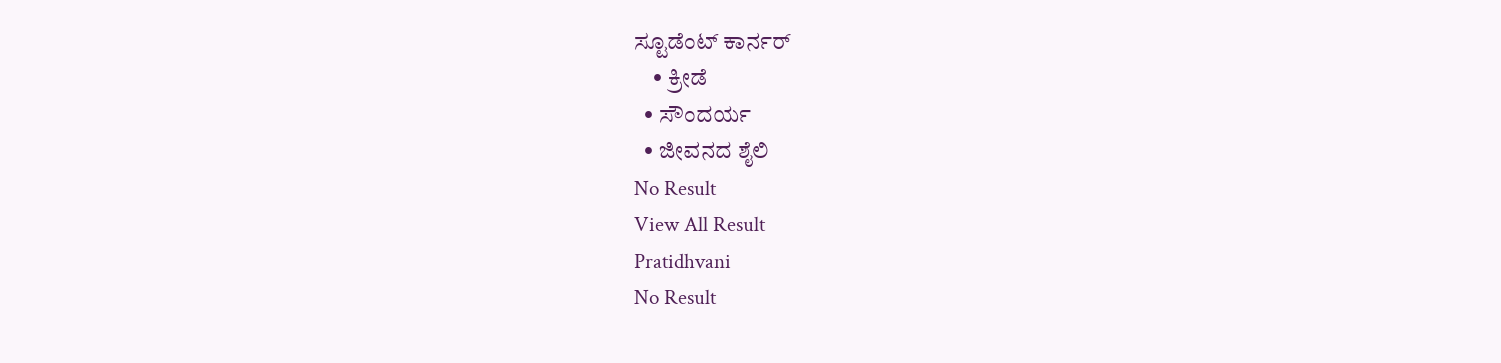ಸ್ಟೂಡೆಂಟ್‌ ಕಾರ್ನರ್
    • ಕ್ರೀಡೆ
  • ಸೌಂದರ್ಯ
  • ಜೀವನದ ಶೈಲಿ
No Result
View All Result
Pratidhvani
No Result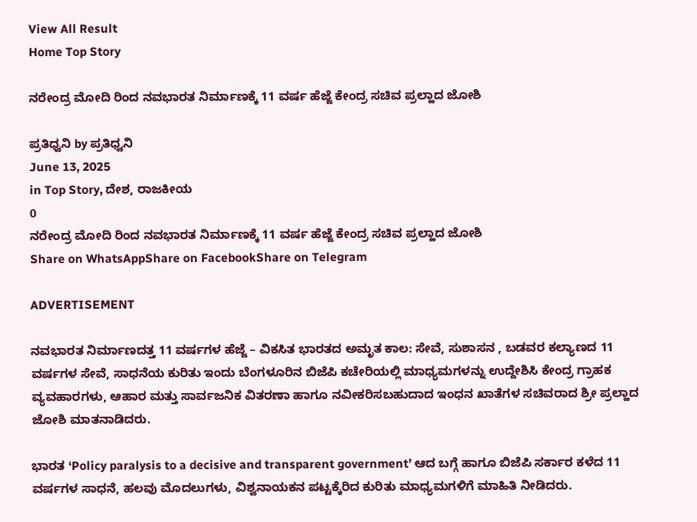View All Result
Home Top Story

ನರೇಂದ್ರ ಮೋದಿ ರಿಂದ ನವಭಾರತ ನಿರ್ಮಾಣಕ್ಕೆ 11 ವರ್ಷ ಹೆಜ್ಜೆ ಕೇಂದ್ರ ಸಚಿವ ಪ್ರಲ್ಹಾದ ಜೋಶಿ

ಪ್ರತಿಧ್ವನಿ by ಪ್ರತಿಧ್ವನಿ
June 13, 2025
in Top Story, ದೇಶ, ರಾಜಕೀಯ
0
ನರೇಂದ್ರ ಮೋದಿ ರಿಂದ ನವಭಾರತ ನಿರ್ಮಾಣಕ್ಕೆ 11 ವರ್ಷ ಹೆಜ್ಜೆ ಕೇಂದ್ರ ಸಚಿವ ಪ್ರಲ್ಹಾದ ಜೋಶಿ
Share on WhatsAppShare on FacebookShare on Telegram

ADVERTISEMENT

ನವಭಾರತ ನಿರ್ಮಾಣದತ್ತ 11 ವರ್ಷಗಳ ಹೆಜ್ಜೆ – ವಿಕಸಿತ ಭಾರತದ ಅಮೃತ ಕಾಲ: ಸೇವೆ, ಸುಶಾಸನ , ಬಡವರ ಕಲ್ಯಾಣದ 11 ವರ್ಷಗಳ ಸೇವೆ, ಸಾಧನೆಯ ಕುರಿತು ಇಂದು ಬೆಂಗಳೂರಿನ ಬಿಜೆಪಿ ಕಚೇರಿಯಲ್ಲಿ ಮಾಧ್ಯಮಗಳನ್ನು ಉದ್ದೇಶಿಸಿ ಕೇಂದ್ರ ಗ್ರಾಹಕ ವ್ಯವಹಾರಗಳು, ಆಹಾರ ಮತ್ತು ಸಾರ್ವಜನಿಕ ವಿತರಣಾ ಹಾಗೂ ನವೀಕರಿಸಬಹುದಾದ ಇಂಧನ ಖಾತೆಗಳ ಸಚಿವರಾದ ಶ್ರೀ ಪ್ರಲ್ಹಾದ ಜೋಶಿ ಮಾತನಾಡಿದರು.

ಭಾರತ ‘Policy paralysis to a decisive and transparent government’ ಆದ ಬಗ್ಗೆ ಹಾಗೂ ಬಿಜೆಪಿ ಸರ್ಕಾರ ಕಳೆದ 11 ವರ್ಷಗಳ ಸಾಧನೆ, ಹಲವು ಮೊದಲುಗಳು, ವಿಶ್ವನಾಯಕನ ಪಟ್ಟಕ್ಕೆರಿದ ಕುರಿತು ಮಾಧ್ಯಮಗಳಿಗೆ ಮಾಹಿತಿ ನೀಡಿದರು.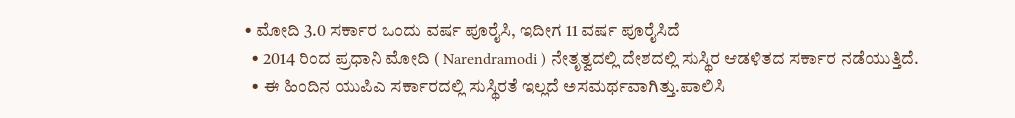• ಮೋದಿ 3.0 ಸರ್ಕಾರ ಒಂದು ವರ್ಷ ಪೂರೈಸಿ, ಇದೀಗ 11 ವರ್ಷ ಪೂರೈಸಿದೆ
  • 2014 ರಿಂದ ಪ್ರಧಾನಿ ಮೋದಿ ( Narendramodi ) ನೇತೃತ್ವದಲ್ಲಿ ದೇಶದಲ್ಲಿ ಸುಸ್ಥಿರ ಆಡಳಿತದ ಸರ್ಕಾರ ನಡೆಯುತ್ತಿದೆ.
  • ಈ ಹಿಂದಿನ ಯುಪಿಎ ಸರ್ಕಾರದಲ್ಲಿ ಸುಸ್ಥಿರತೆ ಇಲ್ಲದೆ ಅಸಮರ್ಥವಾಗಿತ್ತು.ಪಾಲಿಸಿ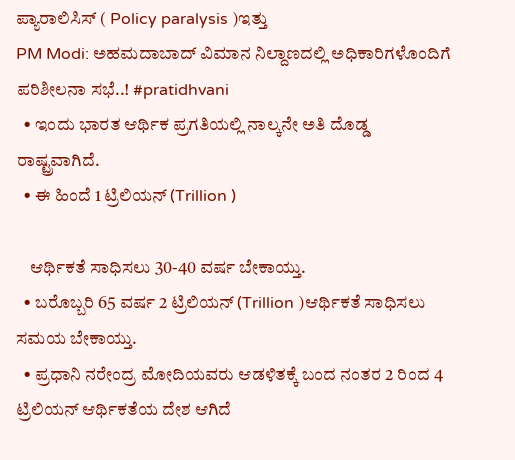ಪ್ಯಾರಾಲಿಸಿಸ್ ( Policy paralysis )ಇತ್ತು
PM Modi: ಅಹಮದಾಬಾದ್ ವಿಮಾನ ನಿಲ್ದಾಣದಲ್ಲಿ ಅಧಿಕಾರಿಗಳೊಂದಿಗೆ ಪರಿಶೀಲನಾ ಸಭೆ..! #pratidhvani
  • ಇಂದು ಭಾರತ ಆರ್ಥಿಕ ಪ್ರಗತಿಯಲ್ಲಿ ನಾಲ್ಕನೇ ಅತಿ ದೊಡ್ಡ ರಾಷ್ಟ್ರವಾಗಿದೆ.
  • ಈ ಹಿಂದೆ 1 ಟ್ರಿಲಿಯನ್ (Trillion )

    ಆರ್ಥಿಕತೆ ಸಾಧಿಸಲು 30-40 ವರ್ಷ ಬೇಕಾಯ್ತು.
  • ಬರೊಬ್ಬರಿ 65 ವರ್ಷ 2 ಟ್ರಿಲಿಯ‌ನ್ (Trillion )ಆರ್ಥಿಕತೆ ಸಾಧಿಸಲು ಸಮಯ ಬೇಕಾಯ್ತು.
  • ಪ್ರಧಾನಿ ನರೇಂದ್ರ ಮೋದಿಯವರು ಆಡಳಿತಕ್ಕೆ ಬಂದ ನಂತರ 2 ರಿಂದ 4 ಟ್ರಿಲಿಯನ್ ಆರ್ಥಿಕತೆಯ ದೇಶ ಆಗಿದೆ‌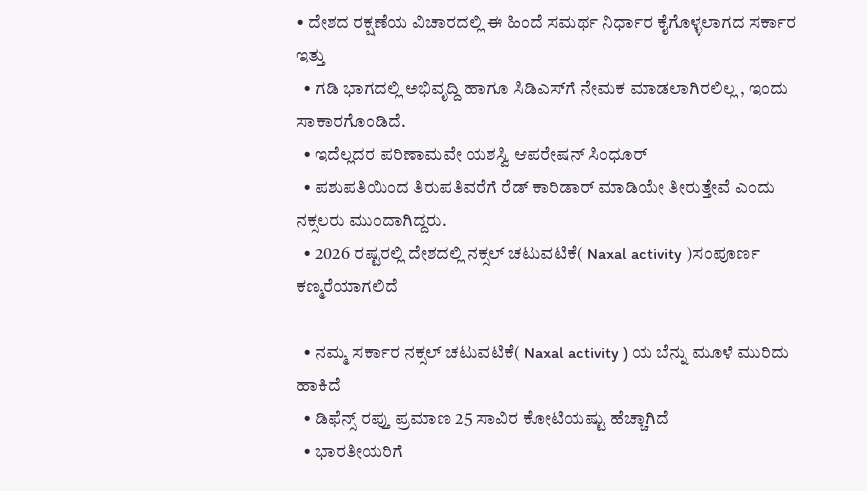• ದೇಶದ ರಕ್ಷಣೆಯ ವಿಚಾರದಲ್ಲಿ ಈ ಹಿಂದೆ ಸಮರ್ಥ ನಿರ್ಧಾರ ಕೈಗೊಳ್ಳಲಾಗದ ಸರ್ಕಾರ ಇತ್ತು
  • ಗಡಿ ಭಾಗದಲ್ಲಿ ಅಭಿವೃದ್ದಿ ಹಾಗೂ ಸಿಡಿಎಸ್‌ಗೆ ನೇಮಕ ಮಾಡಲಾಗಿರಲಿಲ್ಲ , ಇಂದು ಸಾಕಾರಗೊಂಡಿದೆ.
  • ಇದೆಲ್ಲದರ ಪರಿಣಾಮವೇ ಯಶಸ್ವಿ ಆಪರೇಷನ್ ಸಿಂಧೂರ್
  • ಪಶುಪತಿಯಿಂದ ತಿರುಪತಿವರೆಗೆ ರೆಡ್ ಕಾರಿಡಾರ್ ಮಾಡಿಯೇ ತೀರುತ್ತೇವೆ ಎಂದು ನಕ್ಸಲರು ಮುಂದಾಗಿದ್ದರು‌.
  • 2026 ರಷ್ಟರಲ್ಲಿ ದೇಶದಲ್ಲಿ ನಕ್ಸಲ್ ಚಟುವಟಿಕೆ( Naxal activity )ಸಂಪೂರ್ಣ ಕಣ್ಮರೆಯಾಗಲಿದೆ

  • ನಮ್ಮ ಸರ್ಕಾರ ನಕ್ಸಲ್ ಚಟುವಟಿಕೆ( Naxal activity ) ಯ ಬೆನ್ನು ಮೂಳೆ ಮುರಿದು ಹಾಕಿದೆ
  • ಡಿಫೆನ್ಸ್ ರಪ್ತು ಪ್ರಮಾಣ 25 ಸಾವಿರ ಕೋಟಿಯಷ್ಟು ಹೆಚ್ಚಾಗಿದೆ
  • ಭಾರತೀಯರಿಗೆ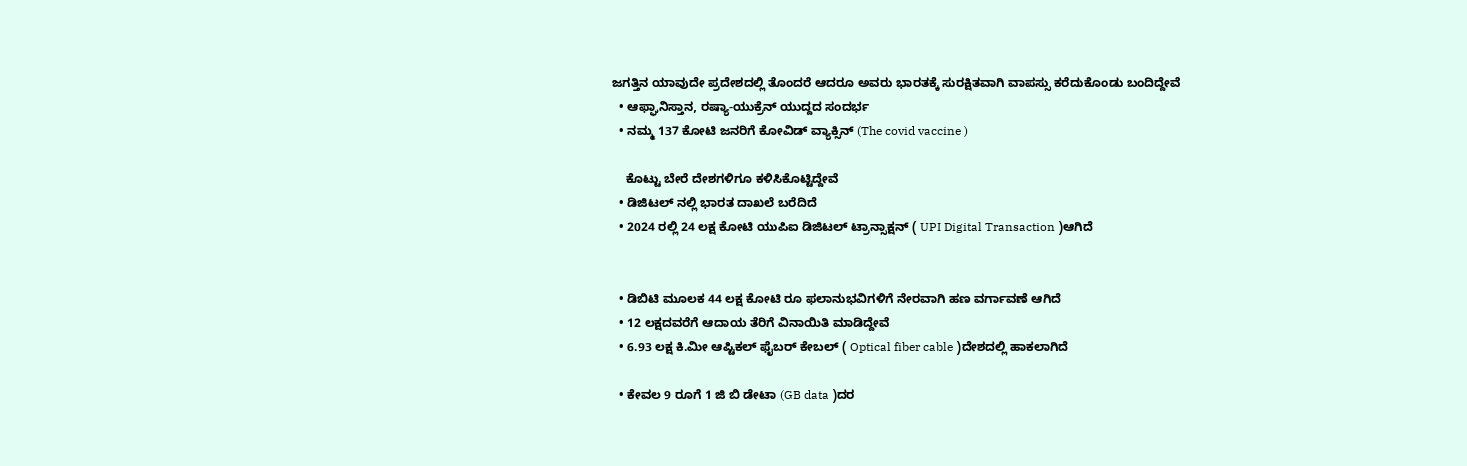ಜಗತ್ತಿನ ಯಾವುದೇ ಪ್ರದೇಶದಲ್ಲಿ ತೊಂದರೆ ಆದರೂ ಅವರು ಭಾರತಕ್ಕೆ ಸುರಕ್ಷಿತವಾಗಿ ವಾಪಸ್ಸು ಕರೆದುಕೊಂಡು ಬಂದಿದ್ದೇವೆ
  • ಆಫ್ಘಾನಿಸ್ತಾನ, ರಷ್ಯಾ-ಯುಕ್ರೆನ್ ಯುದ್ದದ ಸಂದರ್ಭ
  • ನಮ್ಮ 137 ಕೋಟಿ ಜನರಿಗೆ ಕೋವಿಡ್ ವ್ಯಾಕ್ಸಿನ್ (The covid vaccine )

    ಕೊಟ್ಟು ಬೇರೆ ದೇಶಗಳಿಗೂ ಕಳಿಸಿಕೊಟ್ಟಿದ್ದೇವೆ
  • ಡಿಜಿಟಲ್ ನಲ್ಲಿ ಭಾರತ ದಾಖಲೆ ಬರೆದಿದೆ
  • 2024 ರಲ್ಲಿ 24 ಲಕ್ಷ ಕೋಟಿ ಯುಪಿಐ ಡಿಜಿಟಲ್ ಟ್ರಾನ್ಸಾಕ್ಷನ್ ( UPI Digital Transaction )ಆಗಿದೆ


  • ಡಿಬಿಟಿ ಮೂಲಕ 44 ಲಕ್ಷ ಕೋಟಿ ರೂ ಫಲಾನುಭವಿಗಳಿಗೆ ನೇರವಾಗಿ ಹಣ ವರ್ಗಾವಣೆ ಆಗಿದೆ
  • 12 ಲಕ್ಷದವರೆಗೆ ಆದಾಯ ತೆರಿಗೆ ವಿನಾಯಿತಿ ಮಾಡಿದ್ದೇವೆ
  • 6.93 ಲಕ್ಷ ಕಿ.ಮೀ ಆಪ್ಟಿಕಲ್ ಫೈಬರ್ ಕೇಬಲ್ ( Optical fiber cable )ದೇಶದಲ್ಲಿ ಹಾಕಲಾಗಿದೆ

  • ಕೇವಲ 9 ರೂಗೆ 1 ಜಿ ಬಿ ಡೇಟಾ (GB data )ದರ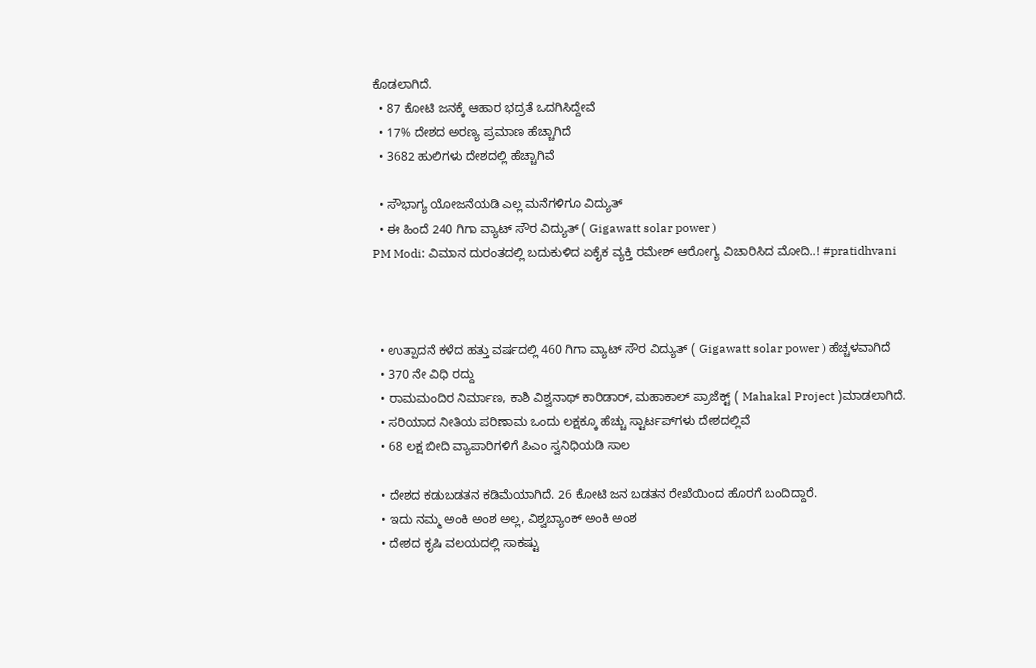ಕೊಡಲಾಗಿದೆ.
  • 87 ಕೋಟಿ ಜನಕ್ಕೆ ಆಹಾರ ಭದ್ರತೆ ಒದಗಿಸಿದ್ದೇವೆ
  • 17% ದೇಶದ ಅರಣ್ಯ ಪ್ರಮಾಣ ಹೆಚ್ಚಾಗಿದೆ
  • 3682 ಹುಲಿಗಳು ದೇಶದಲ್ಲಿ ಹೆಚ್ಚಾಗಿವೆ

  • ಸೌಭಾಗ್ಯ ಯೋಜನೆಯಡಿ ಎಲ್ಲ ಮನೆಗಳಿಗೂ ವಿದ್ಯುತ್
  • ಈ ಹಿಂದೆ 240 ಗಿಗಾ ವ್ಯಾಟ್ ಸೌರ ವಿದ್ಯುತ್ ( Gigawatt solar power )
PM Modi: ವಿಮಾನ ದುರಂತದಲ್ಲಿ ಬದುಕುಳಿದ ಏಕೈಕ ವ್ಯಕ್ತಿ ರಮೇಶ್ ಆರೋಗ್ಯ ವಿಚಾರಿಸಿದ ಮೋದಿ..! #pratidhvani



  • ಉತ್ಪಾದನೆ ಕಳೆದ ಹತ್ತು ವರ್ಷದಲ್ಲಿ 460 ಗಿಗಾ ವ್ಯಾಟ್ ಸೌರ ವಿದ್ಯುತ್ ( Gigawatt solar power ) ಹೆಚ್ಚಳವಾಗಿದೆ
  • 370 ನೇ ವಿಧಿ ರದ್ದು
  • ರಾಮಮಂದಿರ ನಿರ್ಮಾಣ, ಕಾಶಿ ವಿಶ್ವನಾಥ್ ಕಾರಿಡಾರ್, ಮಹಾಕಾಲ್ ಪ್ರಾಜೆಕ್ಟ್ ( Mahakal Project )ಮಾಡಲಾಗಿದೆ.
  • ಸರಿಯಾದ ನೀತಿಯ ಪರಿಣಾಮ ಒಂದು ಲಕ್ಷಕ್ಕೂ ಹೆಚ್ಚು ಸ್ಟಾರ್ಟಪ್‌ಗಳು ದೇಶದಲ್ಲಿವೆ
  • 68 ಲಕ್ಷ ಬೀದಿ ವ್ಯಾಪಾರಿಗಳಿಗೆ ಪಿಎಂ ಸ್ವನಿಧಿಯಡಿ ಸಾಲ

  • ದೇಶದ ಕಡುಬಡತನ ಕಡಿಮೆಯಾಗಿದೆ. 26 ಕೋಟಿ ಜನ ಬಡತನ ರೇಖೆಯಿಂದ ಹೊರಗೆ ಬಂದಿದ್ದಾರೆ.
  • ಇದು ನಮ್ಮ ಅಂಕಿ ಅಂಶ ಅಲ್ಲ, ವಿಶ್ವಬ್ಯಾಂಕ್ ಅಂಕಿ ಅಂಶ
  • ದೇಶದ ಕೃಷಿ ವಲಯದಲ್ಲಿ ಸಾಕಷ್ಟು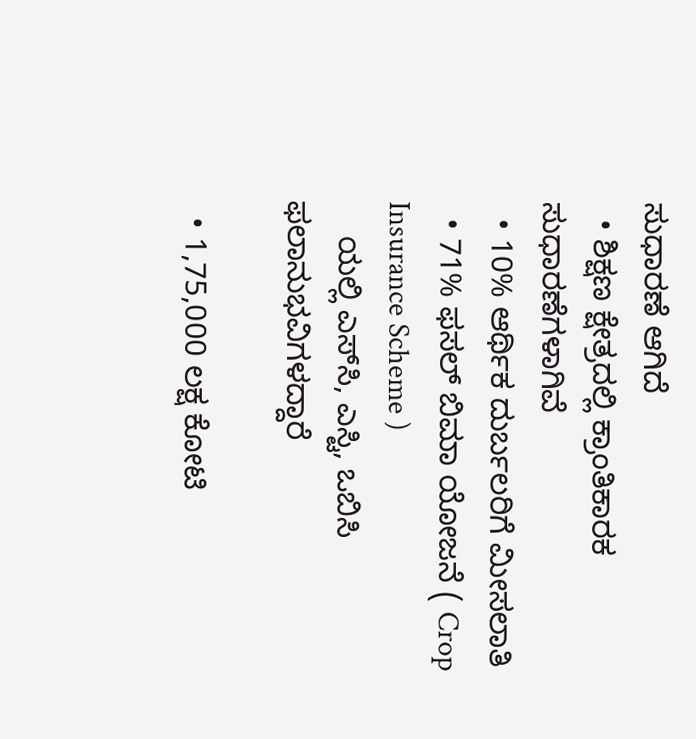ಸುಧಾರಣೆ ಆಗಿದೆ
  • ಶಿಕ್ಷಣ ಕ್ಷೇತ್ರದಲ್ಲಿ ಕ್ರಾಂತಿಕಾರಕ ಸುಧಾರಣೆಗಳಾಗಿವೆ
  • 10% ಆರ್ಥಿಕ ದುರ್ಬಲರಿಗೆ ಮೀಸಲಾತಿ
  • 71% ಫಸಲ್ ಬಿಮಾ ಯೋಜನೆ ( Crop Insurance Scheme )
    ಯಲ್ಲಿ ಎಸ್‌ಸಿ, ಎಸ್ಟಿ, ಒಬಿಸಿ ಫಲಾನುಭವಿಗಳದ್ದಾರೆ

  • 1,75,000 ಲಕ್ಷ ಕೋಟಿ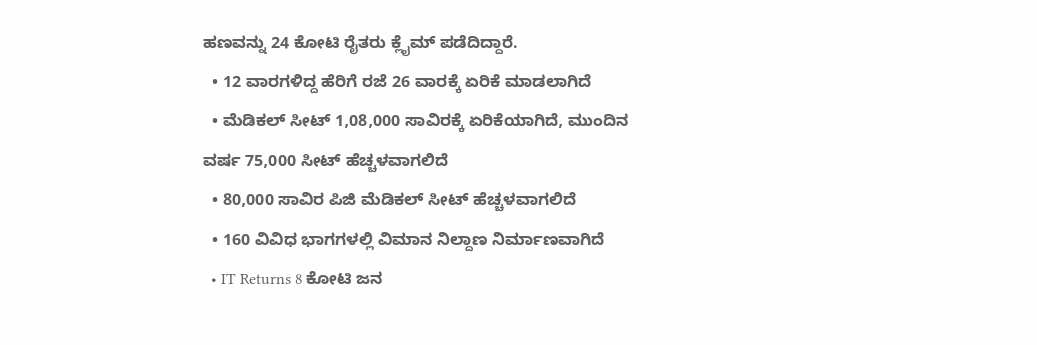ಹಣವನ್ನು 24 ಕೋಟಿ ರೈತರು ಕ್ಲೈಮ್ ಪಡೆದಿದ್ದಾರೆ.
  • 12 ವಾರಗಳಿದ್ದ ಹೆರಿಗೆ ರಜೆ 26 ವಾರಕ್ಕೆ ಏರಿಕೆ ಮಾಡಲಾಗಿದೆ
  • ಮೆಡಿಕಲ್ ಸೀಟ್ 1,08,000 ಸಾವಿರಕ್ಕೆ ಏರಿಕೆಯಾಗಿದೆ, ಮುಂದಿನ‌ ವರ್ಷ 75,000 ಸೀಟ್ ಹೆಚ್ಚಳವಾಗಲಿದೆ
  • 80,000 ಸಾವಿರ ಪಿಜಿ ಮೆಡಿಕಲ್ ಸೀಟ್ ಹೆಚ್ಚಳವಾಗಲಿದೆ
  • 160 ವಿವಿಧ ಭಾಗಗಳಲ್ಲಿ ವಿಮಾನ ನಿಲ್ದಾಣ ನಿರ್ಮಾಣವಾಗಿದೆ
  • IT Returns 8 ಕೋಟಿ‌ ಜನ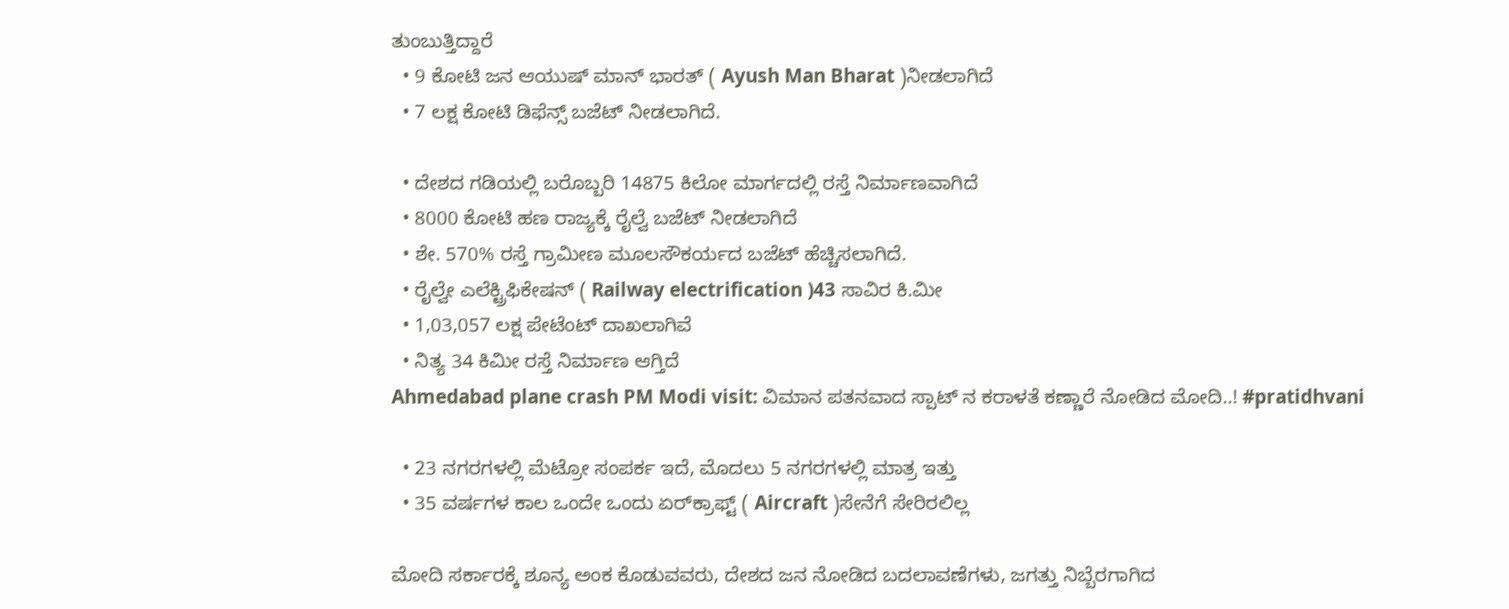ತುಂಬುತ್ತಿದ್ದಾರೆ
  • 9 ಕೋಟಿ ಜನ ಆಯುಷ್ ಮಾನ್ ಭಾರತ್ ( Ayush Man Bharat )ನೀಡಲಾಗಿದೆ
  • 7 ಲಕ್ಷ ಕೋಟಿ ಡಿಫೆನ್ಸ್ ಬಜೆಟ್ ನೀಡಲಾಗಿದೆ.

  • ದೇಶದ ಗಡಿಯಲ್ಲಿ ಬರೊಬ್ಬರಿ 14875 ಕಿಲೋ ಮಾರ್ಗದಲ್ಲಿ ರಸ್ತೆ ನಿರ್ಮಾಣವಾಗಿದೆ
  • 8000 ಕೋಟಿ ಹಣ ರಾಜ್ಯಕ್ಕೆ ರೈಲ್ವೆ ಬಜೆಟ್ ನೀಡಲಾಗಿದೆ
  • ಶೇ. 570% ರಸ್ತೆ ಗ್ರಾಮೀಣ ಮೂಲಸೌಕರ್ಯದ ಬಜೆಟ್ ಹೆಚ್ಚಿಸಲಾಗಿದೆ.
  • ರೈಲ್ವೇ ಎಲೆಕ್ಟ್ರಿಫಿಕೇಷನ್ ( Railway electrification )43 ಸಾವಿರ ಕಿ.ಮೀ
  • 1,03,057 ಲಕ್ಷ ಪೇಟೆಂಟ್ ದಾಖಲಾಗಿವೆ
  • ನಿತ್ಯ 34 ಕಿಮೀ ರಸ್ತೆ ನಿರ್ಮಾಣ ಆಗ್ತಿದೆ
Ahmedabad plane crash PM Modi visit: ವಿಮಾನ ಪತನವಾದ ಸ್ಪಾಟ್ ನ ಕರಾಳತೆ ಕಣ್ಣಾರೆ ನೋಡಿದ ಮೋದಿ..! #pratidhvani

  • 23 ನಗರಗಳಲ್ಲಿ ಮೆಟ್ರೋ ಸಂಪರ್ಕ ಇದೆ, ಮೊದಲು 5 ನಗರಗಳಲ್ಲಿ ಮಾತ್ರ ಇತ್ತು
  • 35 ವರ್ಷಗಳ ಕಾಲ ಒಂದೇ ಒಂದು ಏರ್‌ಕ್ರಾಫ್ಟ್ ( Aircraft )ಸೇನೆಗೆ ಸೇರಿರಲಿಲ್ಲ

ಮೋದಿ ಸರ್ಕಾರಕ್ಕೆ ಶೂನ್ಯ ಅಂಕ‌‌‌ ಕೊಡುವವರು, ದೇಶದ ಜನ ನೋಡಿದ ಬದಲಾವಣೆಗಳು, ಜಗತ್ತು ನಿಬ್ಬೆರಗಾಗಿದ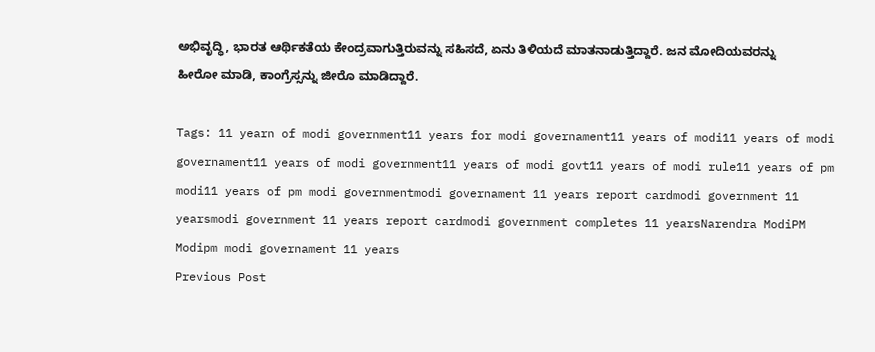ಅಭಿವೃದ್ಧಿ, ಭಾರತ ಆರ್ಥಿಕತೆಯ ಕೇಂದ್ರವಾಗುತ್ತಿರುವನ್ನು ಸಹಿಸದೆ, ಏನು ತಿಳಿಯದೆ ಮಾತನಾಡುತ್ತಿದ್ದಾರೆ. ಜನ ಮೋದಿಯವರನ್ನು ಹೀರೋ ಮಾಡಿ, ಕಾಂಗ್ರೆಸ್ಸನ್ನು ಜೀರೊ ಮಾಡಿದ್ದಾರೆ.

Tags: 11 yearn of modi government11 years for modi governament11 years of modi11 years of modi governament11 years of modi government11 years of modi govt11 years of modi rule11 years of pm modi11 years of pm modi governmentmodi governament 11 years report cardmodi government 11 yearsmodi government 11 years report cardmodi government completes 11 yearsNarendra ModiPM Modipm modi governament 11 years
Previous Post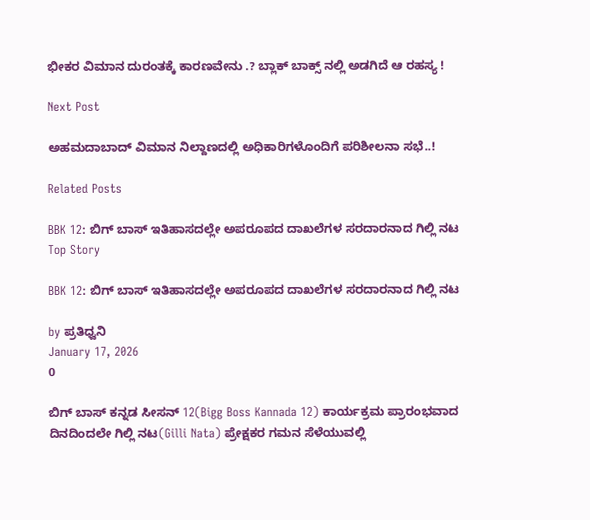ಭೀಕರ ವಿಮಾನ ದುರಂತಕ್ಕೆ ಕಾರಣವೇನು .? ಬ್ಲಾಕ್ ಬಾಕ್ಸ್ ನಲ್ಲಿ ಅಡಗಿದೆ ಆ ರಹಸ್ಯ !

Next Post

ಅಹಮದಾಬಾದ್ ವಿಮಾನ ನಿಲ್ದಾಣದಲ್ಲಿ ಅಧಿಕಾರಿಗಳೊಂದಿಗೆ ಪರಿಶೀಲನಾ ಸಭೆ..!

Related Posts

BBK 12: ಬಿಗ್‌ ಬಾಸ್‌ ಇತಿಹಾಸದಲ್ಲೇ ಅಪರೂಪದ ದಾಖಲೆಗಳ ಸರದಾರನಾದ ಗಿಲ್ಲಿ ನಟ
Top Story

BBK 12: ಬಿಗ್‌ ಬಾಸ್‌ ಇತಿಹಾಸದಲ್ಲೇ ಅಪರೂಪದ ದಾಖಲೆಗಳ ಸರದಾರನಾದ ಗಿಲ್ಲಿ ನಟ

by ಪ್ರತಿಧ್ವನಿ
January 17, 2026
0

ಬಿಗ್‌ ಬಾಸ್‌ ಕನ್ನಡ ಸೀಸನ್‌ 12(Bigg Boss Kannada 12) ಕಾರ್ಯಕ್ರಮ ಪ್ರಾರಂಭವಾದ ದಿನದಿಂದಲೇ ಗಿಲ್ಲಿ ನಟ(Gilli Nata) ಪ್ರೇಕ್ಷಕರ ಗಮನ ಸೆಳೆಯುವಲ್ಲಿ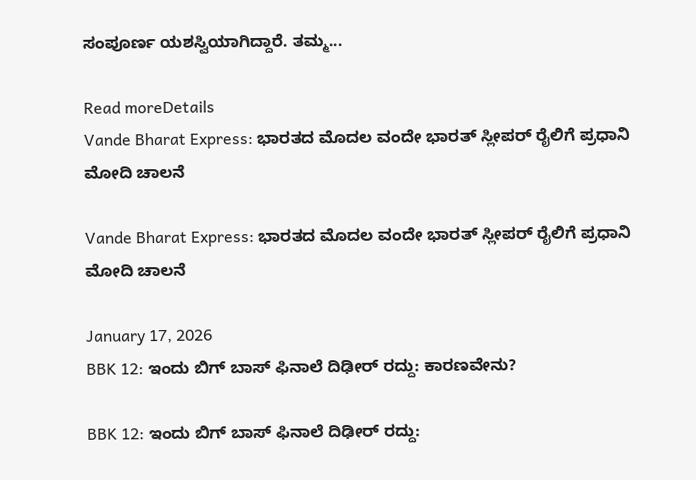ಸಂಪೂರ್ಣ ಯಶಸ್ವಿಯಾಗಿದ್ದಾರೆ. ತಮ್ಮ...

Read moreDetails
Vande Bharat Express: ಭಾರತದ ಮೊದಲ ವಂದೇ ಭಾರತ್ ಸ್ಲೀಪರ್ ರೈಲಿಗೆ ಪ್ರಧಾನಿ ಮೋದಿ ಚಾಲನೆ

Vande Bharat Express: ಭಾರತದ ಮೊದಲ ವಂದೇ ಭಾರತ್ ಸ್ಲೀಪರ್ ರೈಲಿಗೆ ಪ್ರಧಾನಿ ಮೋದಿ ಚಾಲನೆ

January 17, 2026
BBK 12: ಇಂದು ಬಿಗ್‌ ಬಾಸ್‌ ಫಿನಾಲೆ ದಿಢೀರ್‌ ರದ್ದು: ಕಾರಣವೇನು?

BBK 12: ಇಂದು ಬಿಗ್‌ ಬಾಸ್‌ ಫಿನಾಲೆ ದಿಢೀರ್‌ ರದ್ದು: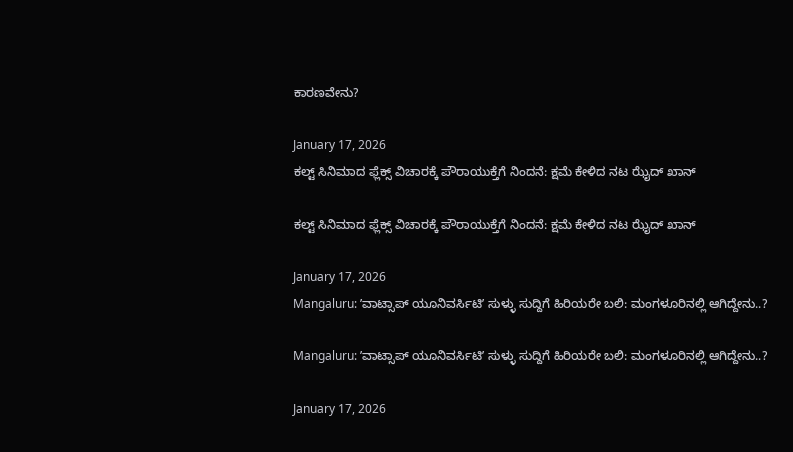ಕಾರಣವೇನು?

January 17, 2026
ಕಲ್ಟ್ ಸಿನಿಮಾದ ಫ್ಲೆಕ್ಸ್ ವಿಚಾರಕ್ಕೆ ಪೌರಾಯುಕ್ತೆಗೆ ನಿಂದನೆ: ಕ್ಷಮೆ ಕೇಳಿದ ನಟ ಝೈದ್ ಖಾನ್

ಕಲ್ಟ್ ಸಿನಿಮಾದ ಫ್ಲೆಕ್ಸ್ ವಿಚಾರಕ್ಕೆ ಪೌರಾಯುಕ್ತೆಗೆ ನಿಂದನೆ: ಕ್ಷಮೆ ಕೇಳಿದ ನಟ ಝೈದ್ ಖಾನ್

January 17, 2026
Mangaluru: ʼವಾಟ್ಸಾಪ್ ಯೂನಿವರ್ಸಿಟಿʼ ಸುಳ್ಳು ಸುದ್ದಿಗೆ ಹಿರಿಯರೇ ಬಲಿ: ಮಂಗಳೂರಿನಲ್ಲಿ ಆಗಿದ್ದೇನು..?

Mangaluru: ʼವಾಟ್ಸಾಪ್ ಯೂನಿವರ್ಸಿಟಿʼ ಸುಳ್ಳು ಸುದ್ದಿಗೆ ಹಿರಿಯರೇ ಬಲಿ: ಮಂಗಳೂರಿನಲ್ಲಿ ಆಗಿದ್ದೇನು..?

January 17, 2026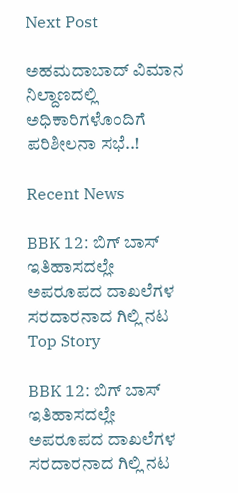Next Post

ಅಹಮದಾಬಾದ್ ವಿಮಾನ ನಿಲ್ದಾಣದಲ್ಲಿ ಅಧಿಕಾರಿಗಳೊಂದಿಗೆ ಪರಿಶೀಲನಾ ಸಭೆ..!

Recent News

BBK 12: ಬಿಗ್‌ ಬಾಸ್‌ ಇತಿಹಾಸದಲ್ಲೇ ಅಪರೂಪದ ದಾಖಲೆಗಳ ಸರದಾರನಾದ ಗಿಲ್ಲಿ ನಟ
Top Story

BBK 12: ಬಿಗ್‌ ಬಾಸ್‌ ಇತಿಹಾಸದಲ್ಲೇ ಅಪರೂಪದ ದಾಖಲೆಗಳ ಸರದಾರನಾದ ಗಿಲ್ಲಿ ನಟ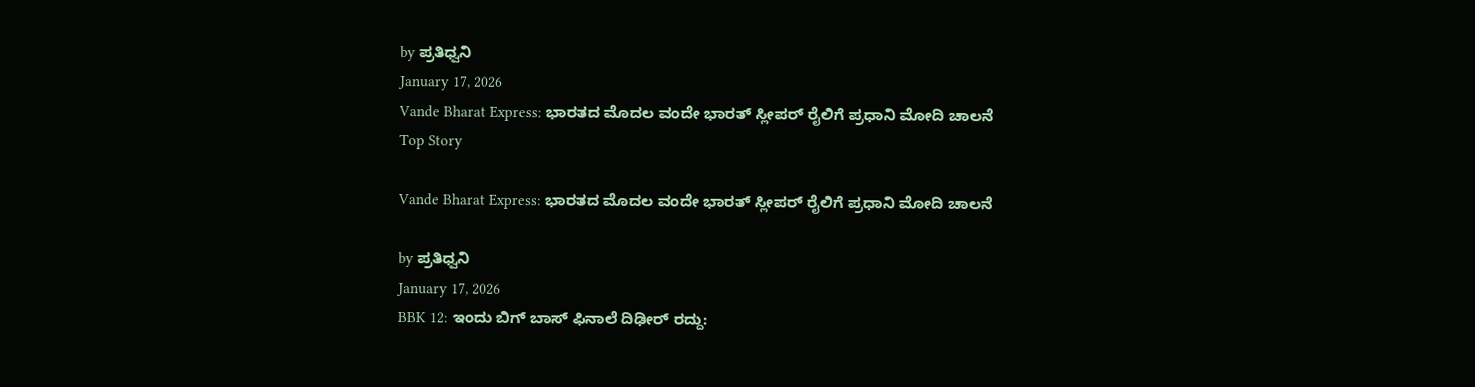by ಪ್ರತಿಧ್ವನಿ
January 17, 2026
Vande Bharat Express: ಭಾರತದ ಮೊದಲ ವಂದೇ ಭಾರತ್ ಸ್ಲೀಪರ್ ರೈಲಿಗೆ ಪ್ರಧಾನಿ ಮೋದಿ ಚಾಲನೆ
Top Story

Vande Bharat Express: ಭಾರತದ ಮೊದಲ ವಂದೇ ಭಾರತ್ ಸ್ಲೀಪರ್ ರೈಲಿಗೆ ಪ್ರಧಾನಿ ಮೋದಿ ಚಾಲನೆ

by ಪ್ರತಿಧ್ವನಿ
January 17, 2026
BBK 12: ಇಂದು ಬಿಗ್‌ ಬಾಸ್‌ ಫಿನಾಲೆ ದಿಢೀರ್‌ ರದ್ದು: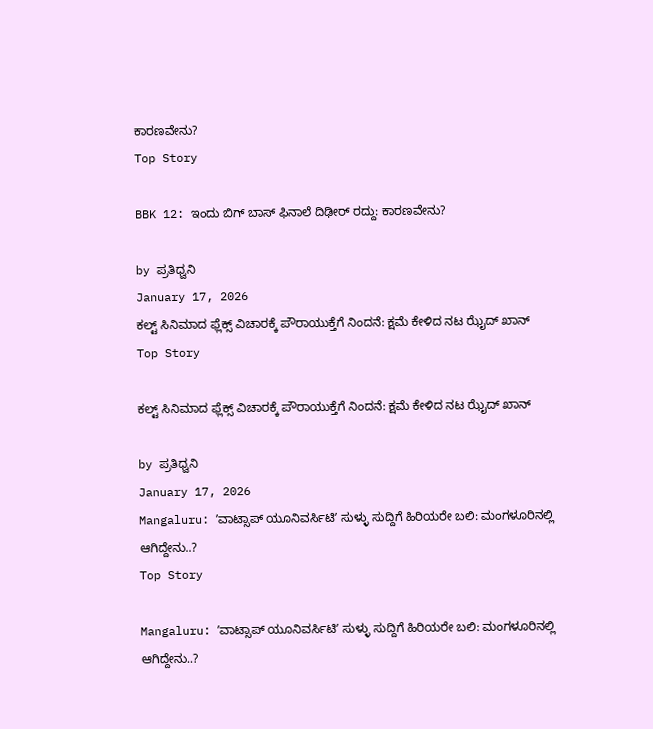ಕಾರಣವೇನು?
Top Story

BBK 12: ಇಂದು ಬಿಗ್‌ ಬಾಸ್‌ ಫಿನಾಲೆ ದಿಢೀರ್‌ ರದ್ದು: ಕಾರಣವೇನು?

by ಪ್ರತಿಧ್ವನಿ
January 17, 2026
ಕಲ್ಟ್ ಸಿನಿಮಾದ ಫ್ಲೆಕ್ಸ್ ವಿಚಾರಕ್ಕೆ ಪೌರಾಯುಕ್ತೆಗೆ ನಿಂದನೆ: ಕ್ಷಮೆ ಕೇಳಿದ ನಟ ಝೈದ್ ಖಾನ್
Top Story

ಕಲ್ಟ್ ಸಿನಿಮಾದ ಫ್ಲೆಕ್ಸ್ ವಿಚಾರಕ್ಕೆ ಪೌರಾಯುಕ್ತೆಗೆ ನಿಂದನೆ: ಕ್ಷಮೆ ಕೇಳಿದ ನಟ ಝೈದ್ ಖಾನ್

by ಪ್ರತಿಧ್ವನಿ
January 17, 2026
Mangaluru: ʼವಾಟ್ಸಾಪ್ ಯೂನಿವರ್ಸಿಟಿʼ ಸುಳ್ಳು ಸುದ್ದಿಗೆ ಹಿರಿಯರೇ ಬಲಿ: ಮಂಗಳೂರಿನಲ್ಲಿ ಆಗಿದ್ದೇನು..?
Top Story

Mangaluru: ʼವಾಟ್ಸಾಪ್ ಯೂನಿವರ್ಸಿಟಿʼ ಸುಳ್ಳು ಸುದ್ದಿಗೆ ಹಿರಿಯರೇ ಬಲಿ: ಮಂಗಳೂರಿನಲ್ಲಿ ಆಗಿದ್ದೇನು..?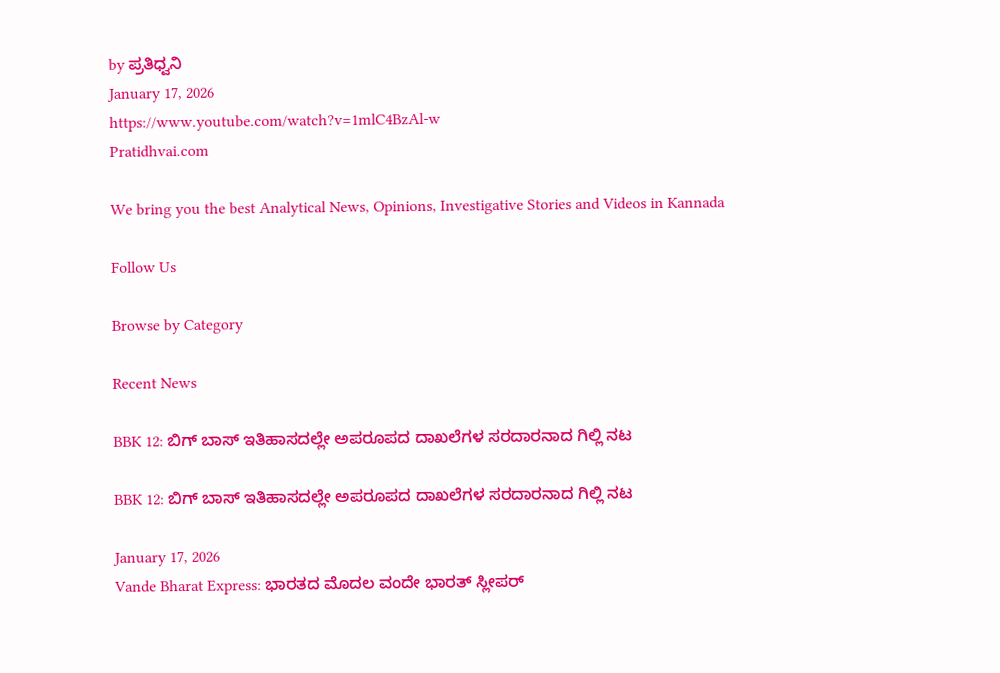by ಪ್ರತಿಧ್ವನಿ
January 17, 2026
https://www.youtube.com/watch?v=1mlC4BzAl-w
Pratidhvai.com

We bring you the best Analytical News, Opinions, Investigative Stories and Videos in Kannada

Follow Us

Browse by Category

Recent News

BBK 12: ಬಿಗ್‌ ಬಾಸ್‌ ಇತಿಹಾಸದಲ್ಲೇ ಅಪರೂಪದ ದಾಖಲೆಗಳ ಸರದಾರನಾದ ಗಿಲ್ಲಿ ನಟ

BBK 12: ಬಿಗ್‌ ಬಾಸ್‌ ಇತಿಹಾಸದಲ್ಲೇ ಅಪರೂಪದ ದಾಖಲೆಗಳ ಸರದಾರನಾದ ಗಿಲ್ಲಿ ನಟ

January 17, 2026
Vande Bharat Express: ಭಾರತದ ಮೊದಲ ವಂದೇ ಭಾರತ್ ಸ್ಲೀಪರ್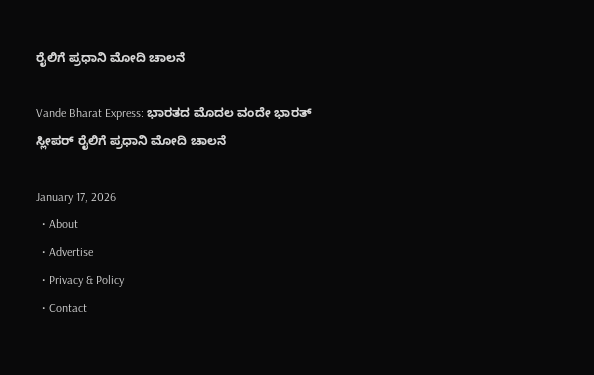ರೈಲಿಗೆ ಪ್ರಧಾನಿ ಮೋದಿ ಚಾಲನೆ

Vande Bharat Express: ಭಾರತದ ಮೊದಲ ವಂದೇ ಭಾರತ್ ಸ್ಲೀಪರ್ ರೈಲಿಗೆ ಪ್ರಧಾನಿ ಮೋದಿ ಚಾಲನೆ

January 17, 2026
  • About
  • Advertise
  • Privacy & Policy
  • Contact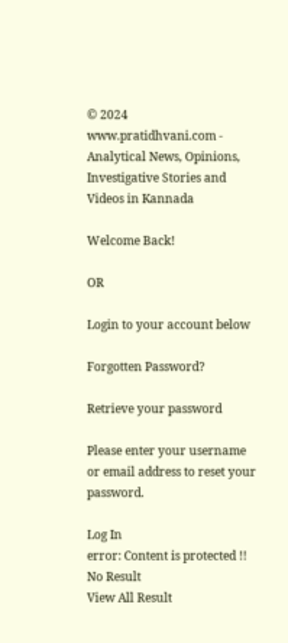© 2024 www.pratidhvani.com - Analytical News, Opinions, Investigative Stories and Videos in Kannada

Welcome Back!

OR

Login to your account below

Forgotten Password?

Retrieve your password

Please enter your username or email address to reset your password.

Log In
error: Content is protected !!
No Result
View All Result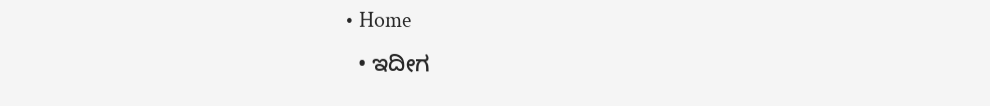• Home
  • ಇದೀಗ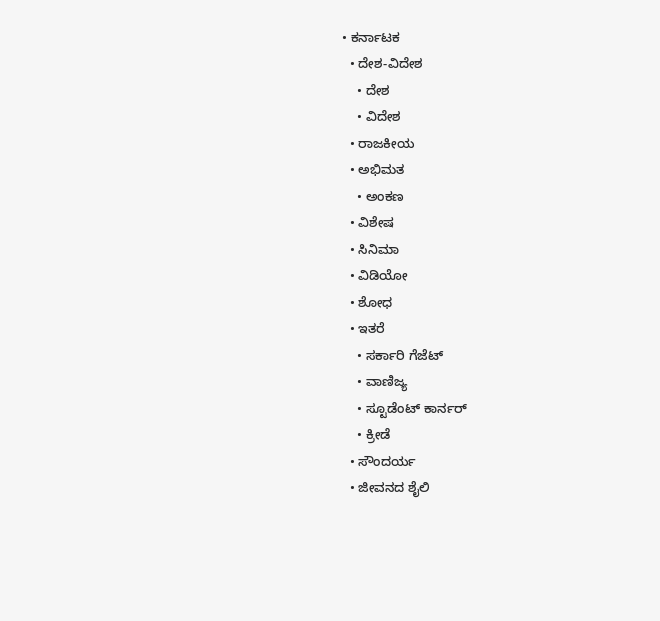• ಕರ್ನಾಟಕ
  • ದೇಶ-ವಿದೇಶ
    • ದೇಶ
    • ವಿದೇಶ
  • ರಾಜಕೀಯ
  • ಅಭಿಮತ
    • ಅಂಕಣ
  • ವಿಶೇಷ
  • ಸಿನಿಮಾ
  • ವಿಡಿಯೋ
  • ಶೋಧ
  • ಇತರೆ
    • ಸರ್ಕಾರಿ ಗೆಜೆಟ್
    • ವಾಣಿಜ್ಯ
    • ಸ್ಟೂಡೆಂಟ್‌ ಕಾರ್ನರ್
    • ಕ್ರೀಡೆ
  • ಸೌಂದರ್ಯ
  • ಜೀವನದ ಶೈಲಿ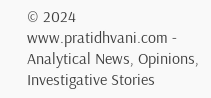© 2024 www.pratidhvani.com - Analytical News, Opinions, Investigative Stories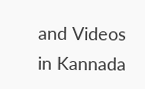and Videos in Kannada